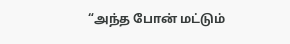“அந்த போன் மட்டும்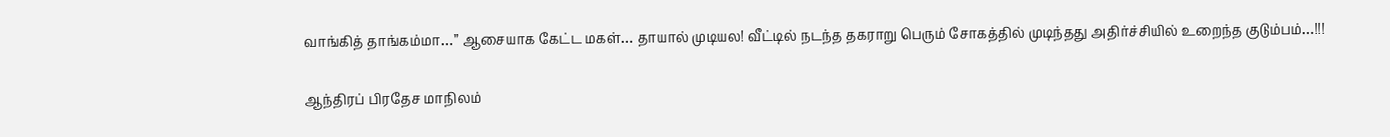வாங்கித் தாங்கம்மா…” ஆசையாக கேட்ட மகள்… தாயால் முடியல! வீட்டில் நடந்த தகராறு பெரும் சோகத்தில் முடிந்தது அதிர்ச்சியில் உறைந்த குடும்பம்…!!!

ஆந்திரப் பிரதேச மாநிலம்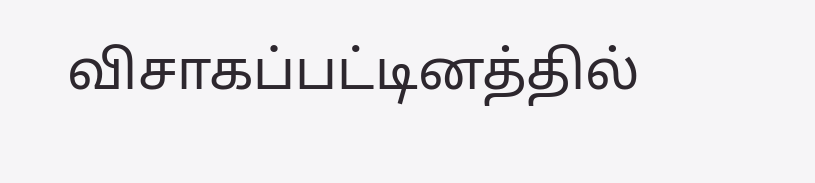விசாகப்பட்டினத்தில்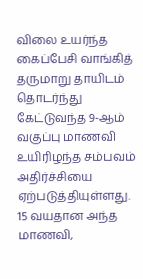விலை உயர்ந்த கைப்பேசி வாங்கித் தருமாறு தாயிடம் தொடர்ந்து கேட்டுவந்த 9-ஆம் வகுப்பு மாணவி உயிரிழந்த சம்பவம் அதிர்ச்சியை ஏற்படுத்தியுள்ளது. 15 வயதான அந்த மாணவி,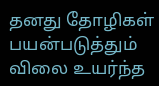தனது தோழிகள் பயன்படுத்தும் விலை உயர்ந்த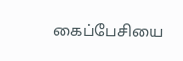கைப்பேசியை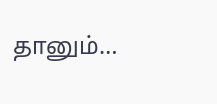தானும்…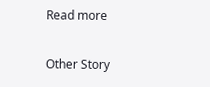Read more

Other Story